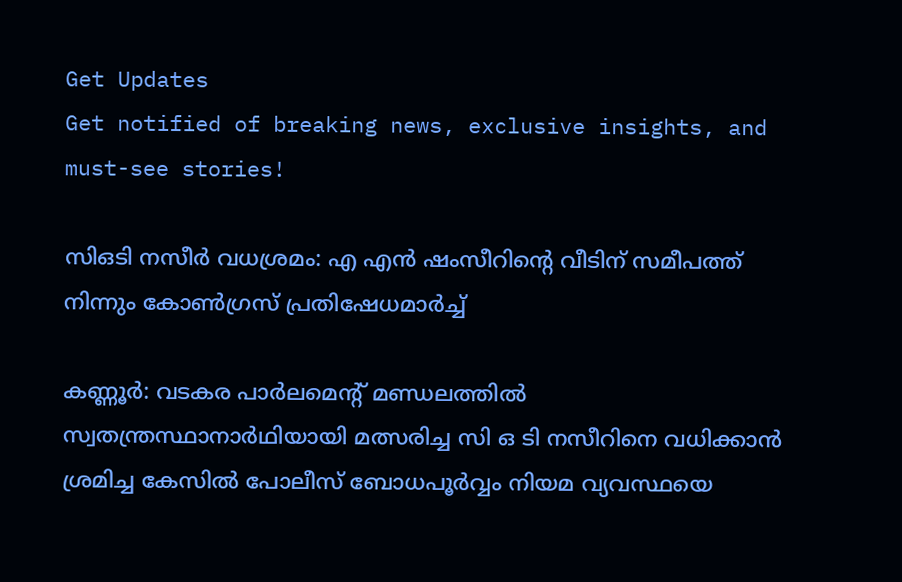Get Updates
Get notified of breaking news, exclusive insights, and must-see stories!

സിഒടി നസീര്‍ വധശ്രമം: എ എൻ ഷംസീറിന്റെ വീടിന് സമീപത്ത് നിന്നും കോണ്‍ഗ്രസ് പ്രതിഷേധമാര്‍ച്ച്

കണ്ണൂര്‍: വടകര പാര്‍ലമെന്റ് മണ്ഡലത്തില്‍ സ്വതന്ത്രസ്ഥാനാര്‍ഥിയായി മത്സരിച്ച സി ഒ ടി നസീറിനെ വധിക്കാൻ ശ്രമിച്ച കേസില്‍ പോലീസ് ബോധപൂര്‍വ്വം നിയമ വ്യവസ്ഥയെ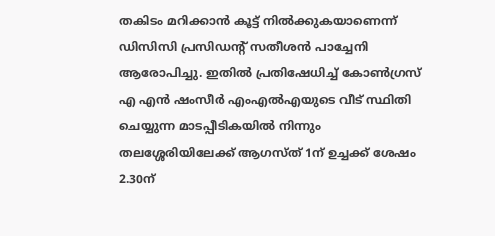തകിടം മറിക്കാന്‍ കൂട്ട് നില്‍ക്കുകയാണെന്ന് ഡിസിസി പ്രസിഡന്റ് സതീശന്‍ പാച്ചേനി ആരോപിച്ചു. ഇതില്‍ പ്രതിഷേധിച്ച് കോണ്‍ഗ്രസ് എ എന്‍ ഷംസീര്‍ എംഎല്‍എയുടെ വീട് സ്ഥിതി ചെയ്യുന്ന മാടപ്പീടികയില്‍ നിന്നും തലശ്ശേരിയിലേക്ക് ആഗസ്ത് 1ന് ഉച്ചക്ക് ശേഷം 2.30ന്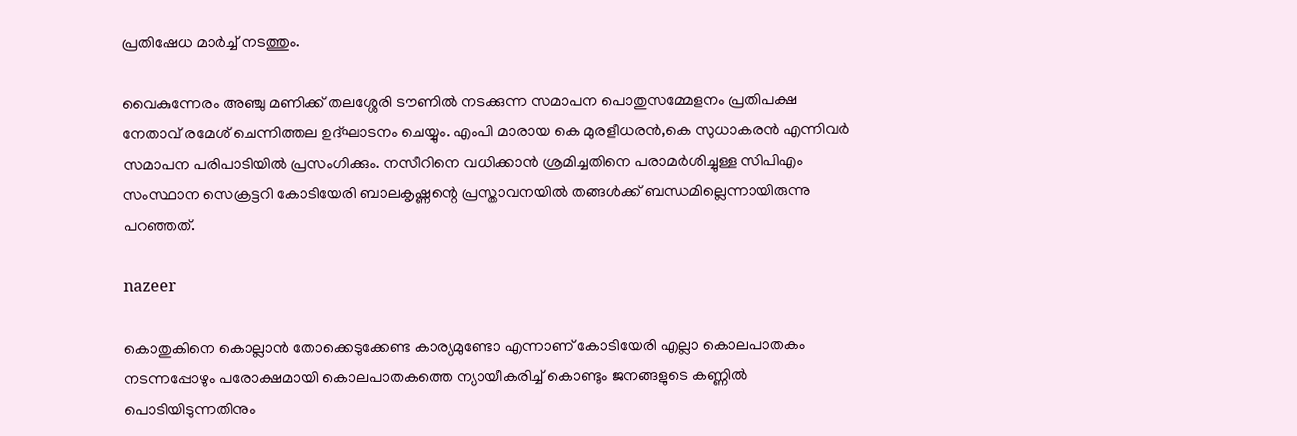പ്രതിഷേധ മാര്‍ച്ച് നടത്തും.

വൈകുന്നേരം അഞ്ചു മണിക്ക് തലശ്ശേരി ടൗണില്‍ നടക്കുന്ന സമാപന പൊതുസമ്മേളനം പ്രതിപക്ഷ നേതാവ് രമേശ് ചെന്നിത്തല ഉദ്ഘാടനം ചെയ്യും. എംപി മാരായ കെ മുരളീധരന്‍,കെ സുധാകരന്‍ എന്നിവര്‍ സമാപന പരിപാടിയില്‍ പ്രസംഗിക്കും. നസീറിനെ വധിക്കാന്‍ ശ്രമിച്ചതിനെ പരാമര്‍ശിച്ചുള്ള സിപിഎം സംസ്ഥാന സെക്രട്ടറി കോടിയേരി ബാലകൃഷ്ണന്റെ പ്രസ്താവനയില്‍ തങ്ങള്‍ക്ക് ബന്ധമില്ലെന്നായിരുന്നു പറഞ്ഞത്.

nazeer

കൊതുകിനെ കൊല്ലാന്‍ തോക്കെടുക്കേണ്ട കാര്യമുണ്ടോ എന്നാണ് കോടിയേരി എല്ലാ കൊലപാതകം നടന്നപ്പോഴും പരോക്ഷമായി കൊലപാതകത്തെ ന്യായീകരിച്ച് കൊണ്ടും ജനങ്ങളുടെ കണ്ണില്‍ പൊടിയിടുന്നതിനും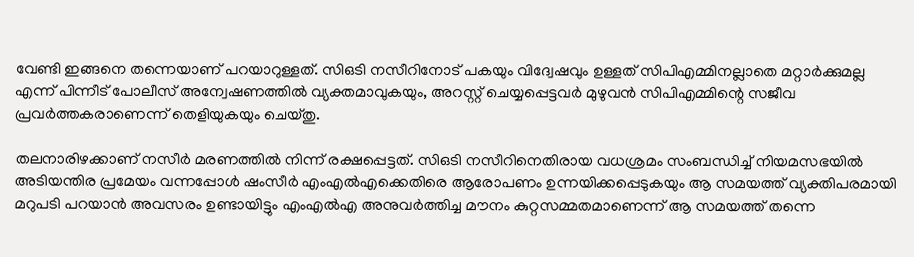വേണ്ടി ഇങ്ങനെ തന്നെയാണ് പറയാറുള്ളത്. സിഒടി നസീറിനോട് പകയും വിദ്വേഷവും ഉള്ളത് സിപിഎമ്മിനല്ലാതെ മറ്റാര്‍ക്കുമല്ല എന്ന് പിന്നീട് പോലീസ് അന്വേഷണത്തില്‍ വ്യക്തമാവുകയും, അറസ്റ്റ് ചെയ്യപ്പെട്ടവര്‍ മുഴുവന്‍ സിപിഎമ്മിന്റെ സജീവ പ്രവര്‍ത്തകരാണെന്ന് തെളിയുകയും ചെയ്തു.

തലനാരിഴക്കാണ് നസീര്‍ മരണത്തില്‍ നിന്ന് രക്ഷപ്പെട്ടത്. സിഒടി നസീറിനെതിരായ വധശ്രമം സംബന്ധിച്ച് നിയമസഭയില്‍ അടിയന്തിര പ്രമേയം വന്നപ്പോള്‍ ഷംസീര്‍ എംഎല്‍എക്കെതിരെ ആരോപണം ഉന്നയിക്കപ്പെടുകയും ആ സമയത്ത് വ്യക്തിപരമായി മറുപടി പറയാന്‍ അവസരം ഉണ്ടായിട്ടും എംഎല്‍എ അനുവര്‍ത്തിച്ച മൗനം കുറ്റസമ്മതമാണെന്ന് ആ സമയത്ത് തന്നെ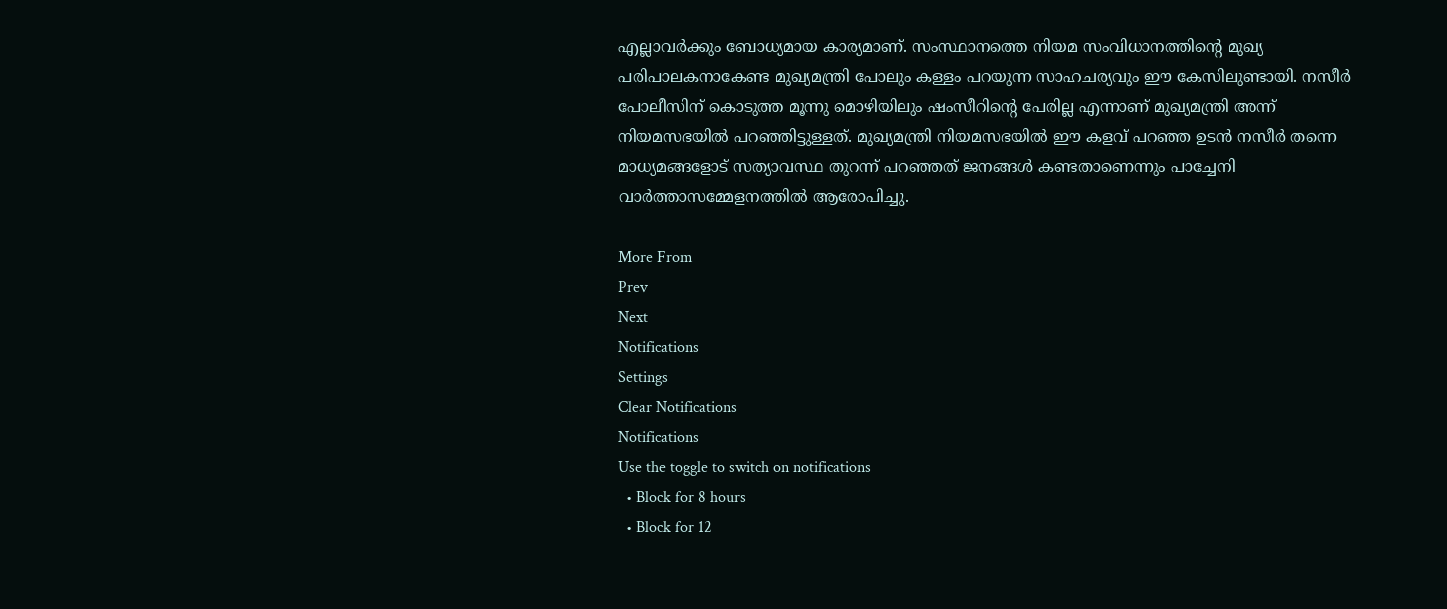എല്ലാവര്‍ക്കും ബോധ്യമായ കാര്യമാണ്. സംസ്ഥാനത്തെ നിയമ സംവിധാനത്തിന്റെ മുഖ്യ പരിപാലകനാകേണ്ട മുഖ്യമന്ത്രി പോലും കള്ളം പറയുന്ന സാഹചര്യവും ഈ കേസിലുണ്ടായി. നസീര്‍ പോലീസിന് കൊടുത്ത മൂന്നു മൊഴിയിലും ഷംസീറിന്റെ പേരില്ല എന്നാണ് മുഖ്യമന്ത്രി അന്ന് നിയമസഭയില്‍ പറഞ്ഞിട്ടുള്ളത്. മുഖ്യമന്ത്രി നിയമസഭയില്‍ ഈ കളവ് പറഞ്ഞ ഉടന്‍ നസീര്‍ തന്നെ മാധ്യമങ്ങളോട് സത്യാവസ്ഥ തുറന്ന് പറഞ്ഞത് ജനങ്ങള്‍ കണ്ടതാണെന്നും പാച്ചേനി വാര്‍ത്താസമ്മേളനത്തില്‍ ആരോപിച്ചു.

More From
Prev
Next
Notifications
Settings
Clear Notifications
Notifications
Use the toggle to switch on notifications
  • Block for 8 hours
  • Block for 12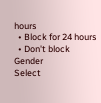hours
  • Block for 24 hours
  • Don't block
Gender
Select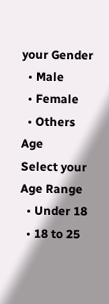your Gender
  • Male
  • Female
  • Others
Age
Select your Age Range
  • Under 18
  • 18 to 25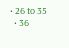• 26 to 35
  • 36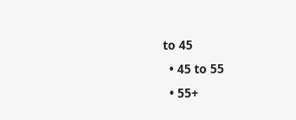to 45
  • 45 to 55
  • 55+